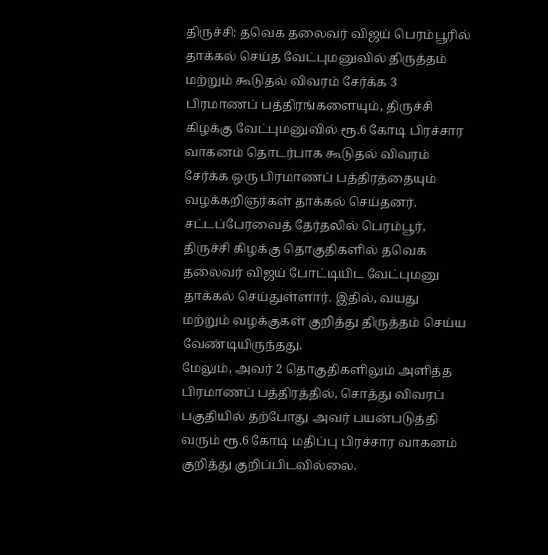திருச்சி: தவெக தலைவர் விஜய் பெரம்பூரில் தாக்கல் செய்த வேட்புமனுவில் திருத்தம் மற்றும் கூடுதல் விவரம் சேர்க்க 3 பிரமாணப் பத்திரங்களையும், திருச்சி கிழக்கு வேட்புமனுவில் ரூ.6 கோடி பிரச்சார வாகனம் தொடர்பாக கூடுதல் விவரம் சேர்க்க ஒரு பிரமாணப் பத்திரத்தையும் வழக்கறிஞர்கள் தாக்கல் செய்தனர்.
சட்டப்பேரவைத் தேர்தலில் பெரம்பூர், திருச்சி கிழக்கு தொகுதிகளில் தவெக தலைவர் விஜய் போட்டியிட வேட்புமனு தாக்கல் செய்துள்ளார். இதில், வயது மற்றும் வழக்குகள் குறித்து திருத்தம் செய்ய வேண்டியிருந்தது.
மேலும், அவர் 2 தொகுதிகளிலும் அளித்த பிரமாணப் பத்திரத்தில், சொத்து விவரப் பகுதியில் தற்போது அவர் பயன்படுத்தி வரும் ரூ.6 கோடி மதிப்பு பிரச்சார வாகனம் குறித்து குறிப்பிடவில்லை.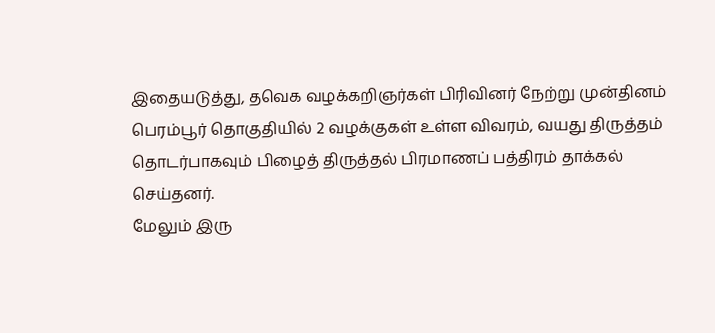இதையடுத்து, தவெக வழக்கறிஞர்கள் பிரிவினர் நேற்று முன்தினம் பெரம்பூர் தொகுதியில் 2 வழக்குகள் உள்ள விவரம், வயது திருத்தம் தொடர்பாகவும் பிழைத் திருத்தல் பிரமாணப் பத்திரம் தாக்கல் செய்தனர்.
மேலும் இரு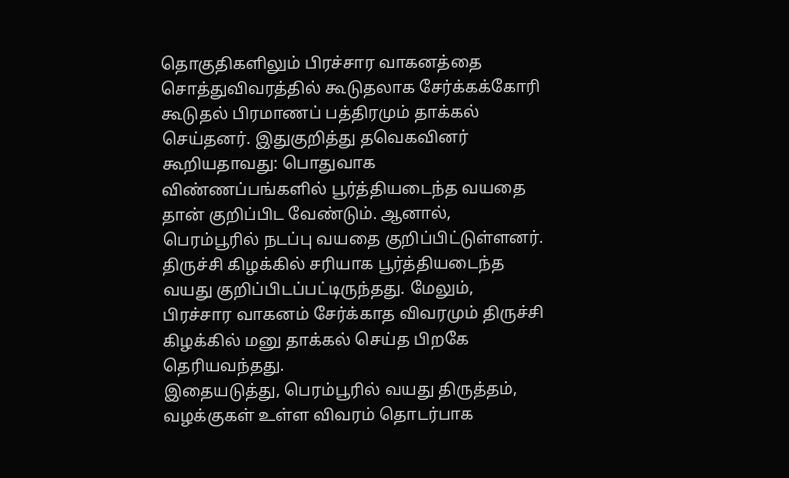தொகுதிகளிலும் பிரச்சார வாகனத்தை சொத்துவிவரத்தில் கூடுதலாக சேர்க்கக்கோரி கூடுதல் பிரமாணப் பத்திரமும் தாக்கல் செய்தனர். இதுகுறித்து தவெகவினர் கூறியதாவது: பொதுவாக விண்ணப்பங்களில் பூர்த்தியடைந்த வயதை தான் குறிப்பிட வேண்டும். ஆனால், பெரம்பூரில் நடப்பு வயதை குறிப்பிட்டுள்ளனர்.
திருச்சி கிழக்கில் சரியாக பூர்த்தியடைந்த வயது குறிப்பிடப்பட்டிருந்தது. மேலும், பிரச்சார வாகனம் சேர்க்காத விவரமும் திருச்சி கிழக்கில் மனு தாக்கல் செய்த பிறகே தெரியவந்தது.
இதையடுத்து, பெரம்பூரில் வயது திருத்தம், வழக்குகள் உள்ள விவரம் தொடர்பாக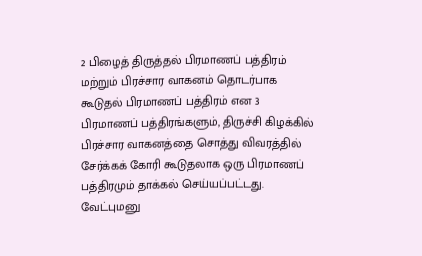2 பிழைத் திருத்தல் பிரமாணப் பத்திரம் மற்றும் பிரச்சார வாகனம் தொடர்பாக கூடுதல் பிரமாணப் பத்திரம் என 3 பிரமாணப் பத்திரங்களும், திருச்சி கிழக்கில் பிரச்சார வாகனத்தை சொத்து விவரத்தில் சேர்க்கக் கோரி கூடுதலாக ஒரு பிரமாணப் பத்திரமும் தாக்கல் செய்யப்பட்டது.
வேட்புமனு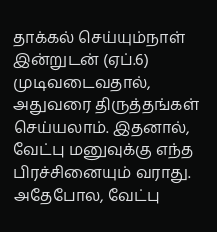தாக்கல் செய்யும்நாள் இன்றுடன் (ஏப்.6) முடிவடைவதால், அதுவரை திருத்தங்கள் செய்யலாம். இதனால், வேட்பு மனுவுக்கு எந்த பிரச்சினையும் வராது.
அதேபோல, வேட்பு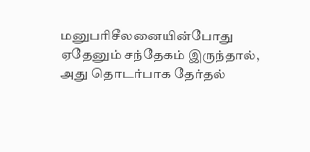மனுபரிசீலனையின்போது ஏதேனும் சந்தேகம் இருந்தால், அது தொடர்பாக தேர்தல்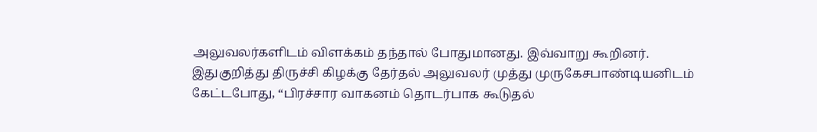அலுவலர்களிடம் விளக்கம் தந்தால் போதுமானது. இவ்வாறு கூறினர்.
இதுகுறித்து திருச்சி கிழக்கு தேர்தல் அலுவலர் முத்து முருகேசபாண்டியனிடம் கேட்டபோது, “பிரச்சார வாகனம் தொடர்பாக கூடுதல்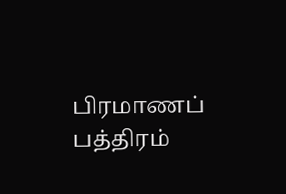பிரமாணப் பத்திரம்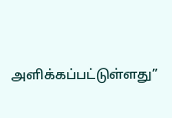அளிக்கப்பட்டுள்ளது”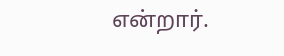என்றார்.